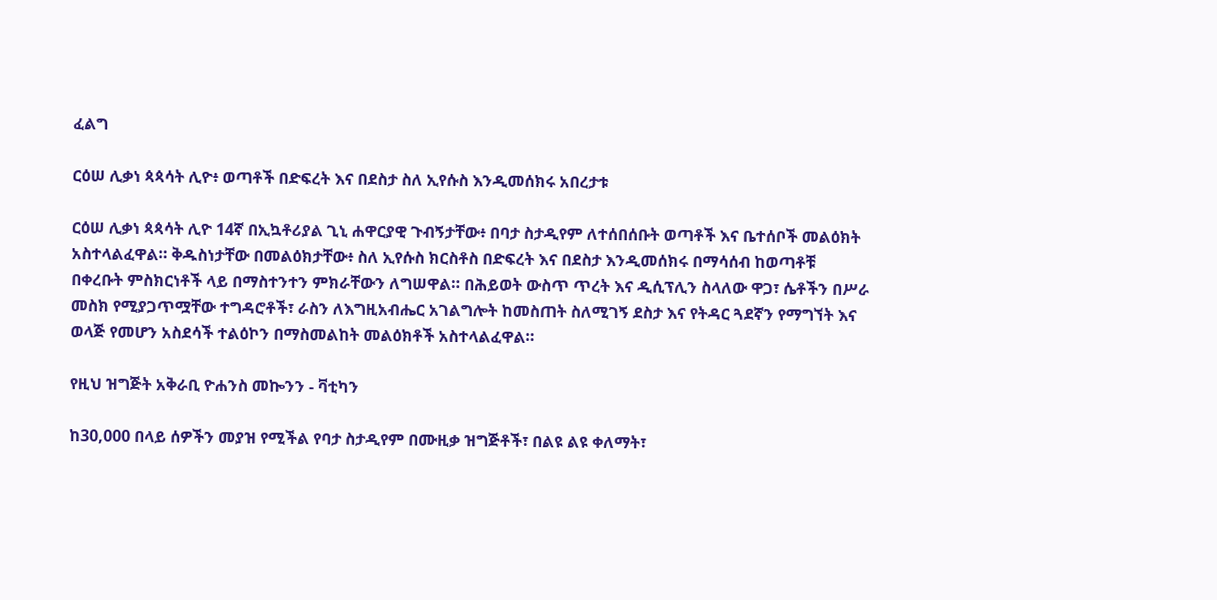ፈልግ

ርዕሠ ሊቃነ ጳጳሳት ሊዮ፥ ወጣቶች በድፍረት እና በደስታ ስለ ኢየሱስ እንዲመሰክሩ አበረታቱ

ርዕሠ ሊቃነ ጳጳሳት ሊዮ 14ኛ በኢኳቶሪያል ጊኒ ሐዋርያዊ ጉብኝታቸው፥ በባታ ስታዲየም ለተሰበሰቡት ወጣቶች እና ቤተሰቦች መልዕክት አስተላልፈዋል። ቅዱስነታቸው በመልዕክታቸው፥ ስለ ኢየሱስ ክርስቶስ በድፍረት እና በደስታ እንዲመሰክሩ በማሳሰብ ከወጣቶቹ በቀረቡት ምስክርነቶች ላይ በማስተንተን ምክራቸውን ለግሠዋል። በሕይወት ውስጥ ጥረት እና ዲሲፕሊን ስላለው ዋጋ፣ ሴቶችን በሥራ መስክ የሚያጋጥሟቸው ተግዳሮቶች፣ ራስን ለእግዚአብሔር አገልግሎት ከመስጠት ስለሚገኝ ደስታ እና የትዳር ጓደኛን የማግኘት እና ወላጅ የመሆን አስደሳች ተልዕኮን በማስመልከት መልዕክቶች አስተላልፈዋል።

የዚህ ዝግጅት አቅራቢ ዮሐንስ መኰንን - ቫቲካን

ከ30,000 በላይ ሰዎችን መያዝ የሚችል የባታ ስታዲየም በሙዚቃ ዝግጅቶች፣ በልዩ ልዩ ቀለማት፣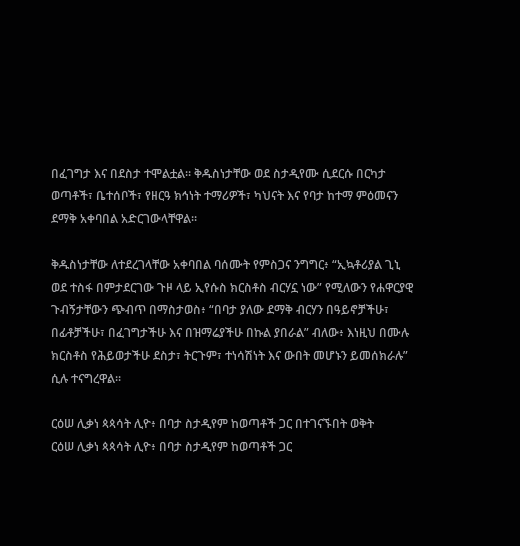በፈገግታ እና በደስታ ተሞልቷል። ቅዱስነታቸው ወደ ስታዲየሙ ሲደርሱ በርካታ ወጣቶች፣ ቤተሰቦች፣ የዘርዓ ክኅነት ተማሪዎች፣ ካህናት እና የባታ ከተማ ምዕመናን ደማቅ አቀባበል አድርገውላቸዋል።

ቅዱስነታቸው ለተደረገላቸው አቀባበል ባሰሙት የምስጋና ንግግር፥ “ኢኳቶሪያል ጊኒ ወደ ተስፋ በምታደርገው ጉዞ ላይ ኢየሱስ ክርስቶስ ብርሃኗ ነው” የሚለውን የሐዋርያዊ ጉብኝታቸውን ጭብጥ በማስታወስ፥ “በባታ ያለው ደማቅ ብርሃን በዓይኖቻችሁ፣ በፊቶቻችሁ፣ በፈገግታችሁ እና በዝማሬያችሁ በኩል ያበራል” ብለው፥ እነዚህ በሙሉ ክርስቶስ የሕይወታችሁ ደስታ፣ ትርጉም፣ ተነሳሽነት እና ውበት መሆኑን ይመሰክራሉ” ሲሉ ተናግረዋል።

ርዕሠ ሊቃነ ጳጳሳት ሊዮ፥ በባታ ስታዲየም ከወጣቶች ጋር በተገናኙበት ወቅት
ርዕሠ ሊቃነ ጳጳሳት ሊዮ፥ በባታ ስታዲየም ከወጣቶች ጋር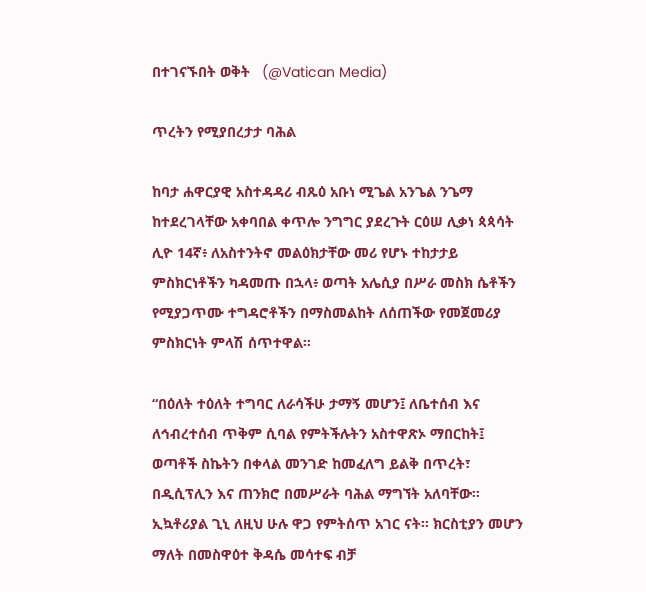በተገናኙበት ወቅት   (@Vatican Media)

ጥረትን የሚያበረታታ ባሕል

ከባታ ሐዋርያዊ አስተዳዳሪ ብጹዕ አቡነ ሚጌል አንጌል ንጌማ ከተደረገላቸው አቀባበል ቀጥሎ ንግግር ያደረጉት ርዕሠ ሊቃነ ጳጳሳት ሊዮ 14ኛ፥ ለአስተንትኖ መልዕክታቸው መሪ የሆኑ ተከታታይ ምስክርነቶችን ካዳመጡ በኋላ፥ ወጣት አሌሲያ በሥራ መስክ ሴቶችን የሚያጋጥሙ ተግዳሮቶችን በማስመልከት ለሰጠችው የመጀመሪያ ምስክርነት ምላሽ ሰጥተዋል።

“በዕለት ተዕለት ተግባር ለራሳችሁ ታማኝ መሆን፤ ለቤተሰብ እና ለኅብረተሰብ ጥቅም ሲባል የምትችሉትን አስተዋጽኦ ማበርከት፤ ወጣቶች ስኬትን በቀላል መንገድ ከመፈለግ ይልቅ በጥረት፣ በዲሲፕሊን እና ጠንክሮ በመሥራት ባሕል ማግኘት አለባቸው። ኢኳቶሪያል ጊኒ ለዚህ ሁሉ ዋጋ የምትሰጥ አገር ናት። ክርስቲያን መሆን ማለት በመስዋዕተ ቅዳሴ መሳተፍ ብቻ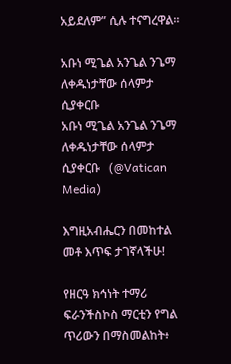አይደለም” ሲሉ ተናግረዋል።

አቡነ ሚጌል አንጌል ንጌማ ለቀዱነታቸው ሰላምታ ሲያቀርቡ
አቡነ ሚጌል አንጌል ንጌማ ለቀዱነታቸው ሰላምታ ሲያቀርቡ   (@Vatican Media)

እግዚአብሔርን በመከተል መቶ እጥፍ ታገኛላችሁ!

የዘርዓ ክኅነት ተማሪ ፍራንችስኮስ ማርቲን የግል ጥሪውን በማስመልከት፥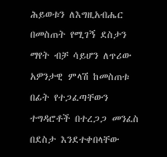ሕይወቱን ለእግዚአብሔር በመስጠት የሚገኝ ደስታን ማየት ብቻ ሳይሆን ለጥሪው አዎንታዊ ምላሽ ከመስጠቱ በፊት የተጋፈጣቸውን ተግዳሮቶች በተረጋጋ መንፈስ በደስታ እንደተቀበላቸው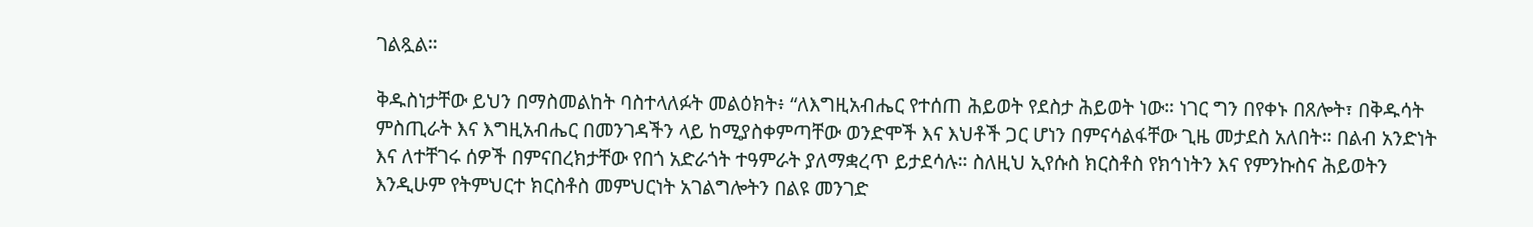ገልጿል።

ቅዱስነታቸው ይህን በማስመልከት ባስተላለፉት መልዕክት፥ “ለእግዚአብሔር የተሰጠ ሕይወት የደስታ ሕይወት ነው። ነገር ግን በየቀኑ በጸሎት፣ በቅዱሳት ምስጢራት እና እግዚአብሔር በመንገዳችን ላይ ከሚያስቀምጣቸው ወንድሞች እና እህቶች ጋር ሆነን በምናሳልፋቸው ጊዜ መታደስ አለበት። በልብ አንድነት እና ለተቸገሩ ሰዎች በምናበረክታቸው የበጎ አድራጎት ተዓምራት ያለማቋረጥ ይታደሳሉ። ስለዚህ ኢየሱስ ክርስቶስ የክኅነትን እና የምንኩስና ሕይወትን እንዲሁም የትምህርተ ክርስቶስ መምህርነት አገልግሎትን በልዩ መንገድ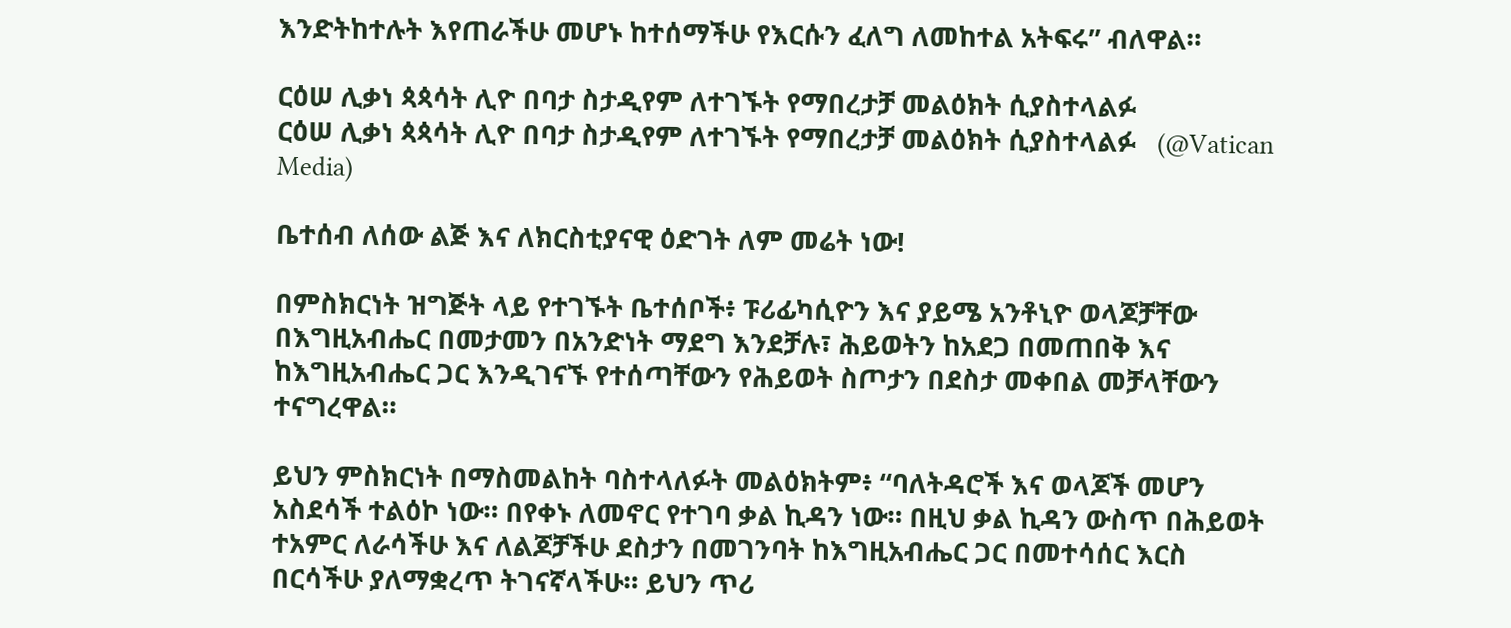እንድትከተሉት እየጠራችሁ መሆኑ ከተሰማችሁ የእርሱን ፈለግ ለመከተል አትፍሩ” ብለዋል።

ርዕሠ ሊቃነ ጳጳሳት ሊዮ በባታ ስታዲየም ለተገኙት የማበረታቻ መልዕክት ሲያስተላልፉ
ርዕሠ ሊቃነ ጳጳሳት ሊዮ በባታ ስታዲየም ለተገኙት የማበረታቻ መልዕክት ሲያስተላልፉ   (@Vatican Media)

ቤተሰብ ለሰው ልጅ እና ለክርስቲያናዊ ዕድገት ለም መሬት ነው!

በምስክርነት ዝግጅት ላይ የተገኙት ቤተሰቦች፥ ፑሪፊካሲዮን እና ያይሜ አንቶኒዮ ወላጆቻቸው በእግዚአብሔር በመታመን በአንድነት ማደግ እንደቻሉ፣ ሕይወትን ከአደጋ በመጠበቅ እና ከእግዚአብሔር ጋር እንዲገናኙ የተሰጣቸውን የሕይወት ስጦታን በደስታ መቀበል መቻላቸውን ተናግረዋል።

ይህን ምስክርነት በማስመልከት ባስተላለፉት መልዕክትም፥ “ባለትዳሮች እና ወላጆች መሆን አስደሳች ተልዕኮ ነው። በየቀኑ ለመኖር የተገባ ቃል ኪዳን ነው። በዚህ ቃል ኪዳን ውስጥ በሕይወት ተአምር ለራሳችሁ እና ለልጆቻችሁ ደስታን በመገንባት ከእግዚአብሔር ጋር በመተሳሰር እርስ በርሳችሁ ያለማቋረጥ ትገናኛላችሁ። ይህን ጥሪ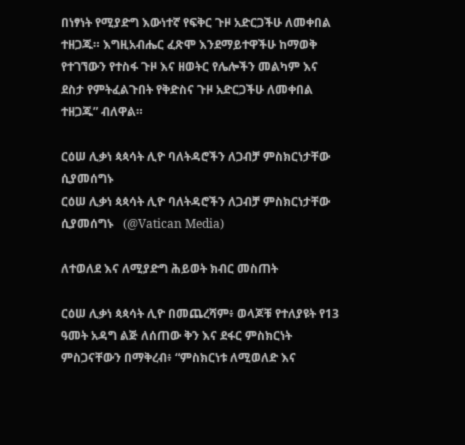በነፃነት የሚያድግ እውነተኛ የፍቅር ጉዞ አድርጋችሁ ለመቀበል ተዘጋጁ። እግዚአብሔር ፈጽሞ እንደማይተዋችሁ ከማወቅ የተገኘውን የተስፋ ጉዞ እና ዘወትር የሌሎችን መልካም እና ደስታ የምትፈልጉበት የቅድስና ጉዞ አድርጋችሁ ለመቀበል ተዘጋጁ” ብለዋል።

ርዕሠ ሊቃነ ጳጳሳት ሊዮ ባለትዳሮችን ለጋብቻ ምስክርነታቸው ሲያመሰግኑ
ርዕሠ ሊቃነ ጳጳሳት ሊዮ ባለትዳሮችን ለጋብቻ ምስክርነታቸው ሲያመሰግኑ   (@Vatican Media)

ለተወለደ እና ለሚያድግ ሕይወት ክብር መስጠት

ርዕሠ ሊቃነ ጳጳሳት ሊዮ በመጨረሻም፥ ወላጆቹ የተለያዩት የ13 ዓመት አዳግ ልጅ ለሰጠው ቅን እና ደፋር ምስክርነት ምስጋናቸውን በማቅረብ፥ “ምስክርነቱ ለሚወለድ እና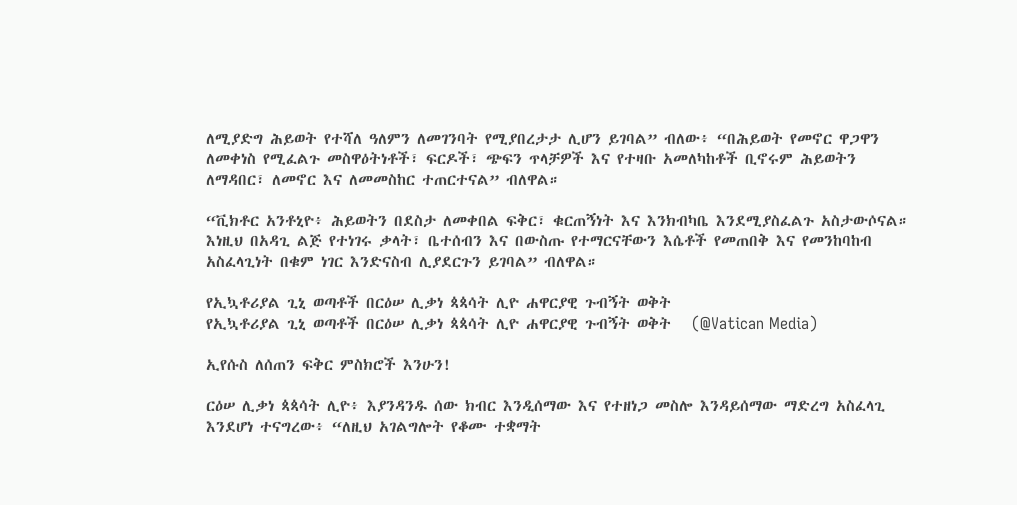ለሚያድግ ሕይወት የተሻለ ዓለምን ለመገንባት የሚያበረታታ ሊሆን ይገባል” ብለው፥ “በሕይወት የመኖር ዋጋዋን ለመቀነስ የሚፈልጉ መስዋዕትነቶች፣ ፍርዶች፣ ጭፍን ጥላቻዎች እና የተዛቡ አመለካከቶች ቢኖሩም ሕይወትን ለማዳበር፣ ለመኖር እና ለመመስከር ተጠርተናል” ብለዋል።

“ቪክቶር አንቶኒዮ፥ ሕይወትን በደስታ ለመቀበል ፍቅር፣ ቁርጠኝነት እና እንክብካቤ እንደሚያስፈልጉ አስታውሶናል። እነዚህ በአዳጊ ልጅ የተነገሩ ቃላት፣ ቤተሰብን እና በውስጡ የተማርናቸውን እሴቶች የመጠበቅ እና የመንከባከብ አስፈላጊነት በቁም ነገር እንድናስብ ሊያደርጉን ይገባል” ብለዋል።

የኢኳቶሪያል ጊኒ ወጣቶች በርዕሠ ሊቃነ ጳጳሳት ሊዮ ሐዋርያዊ ጉብኝት ወቅት
የኢኳቶሪያል ጊኒ ወጣቶች በርዕሠ ሊቃነ ጳጳሳት ሊዮ ሐዋርያዊ ጉብኝት ወቅት   (@Vatican Media)

ኢየሱስ ለሰጠን ፍቅር ምስክሮች እንሁን!

ርዕሠ ሊቃነ ጳጳሳት ሊዮ፥ እያንዳንዱ ሰው ክብር እንዲሰማው እና የተዘነጋ መስሎ እንዳይሰማው ማድረግ አስፈላጊ እንደሆነ ተናግረው፥ “ለዚህ አገልግሎት የቆሙ ተቋማት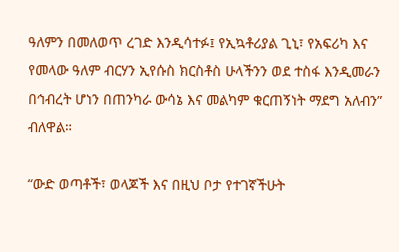ዓለምን በመለወጥ ረገድ እንዲሳተፉ፤ የኢኳቶሪያል ጊኒ፣ የአፍሪካ እና የመላው ዓለም ብርሃን ኢየሱስ ክርስቶስ ሁላችንን ወደ ተስፋ እንዲመራን በኅብረት ሆነን በጠንካራ ውሳኔ እና መልካም ቁርጠኝነት ማደግ አለብን” ብለዋል።

“ውድ ወጣቶች፣ ወላጆች እና በዚህ ቦታ የተገኛችሁት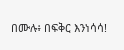በሙሉ፥ በፍቅር እንነሳሳ!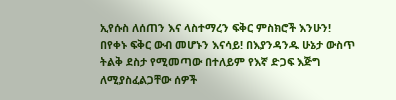ኢየሱስ ለሰጠን እና ላስተማረን ፍቅር ምስክሮች እንሁን! በየቀኑ ፍቅር ውብ መሆኑን እናሳይ! በእያንዳንዱ ሁኔታ ውስጥ ትልቅ ደስታ የሚመጣው በተለይም የእኛ ድጋፍ እጅግ ለሚያስፈልጋቸው ሰዎች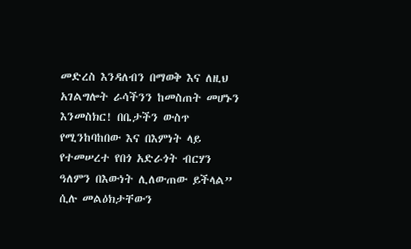መድረስ እንዳለብን በማወቅ እና ለዚህ አገልግሎት ራሳችንን ከመስጠት መሆኑን እንመስክር! በቤታችን ውስጥ የሚንከባከበው እና በእምነት ላይ የተመሠረተ የበጎ አድራጎት ብርሃን ዓለምን በእውነት ሊለውጠው ይችላል” ሲሉ መልዕክታቸውን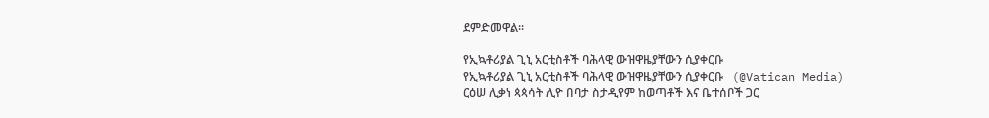ደምድመዋል።

የኢኳቶሪያል ጊኒ አርቲስቶች ባሕላዊ ውዝዋዜያቸውን ሲያቀርቡ
የኢኳቶሪያል ጊኒ አርቲስቶች ባሕላዊ ውዝዋዜያቸውን ሲያቀርቡ   (@Vatican Media)
ርዕሠ ሊቃነ ጳጳሳት ሊዮ በባታ ስታዲየም ከወጣቶች እና ቤተሰቦች ጋር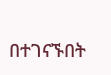በተገናኙበት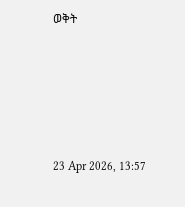ወቅት





23 Apr 2026, 13:57